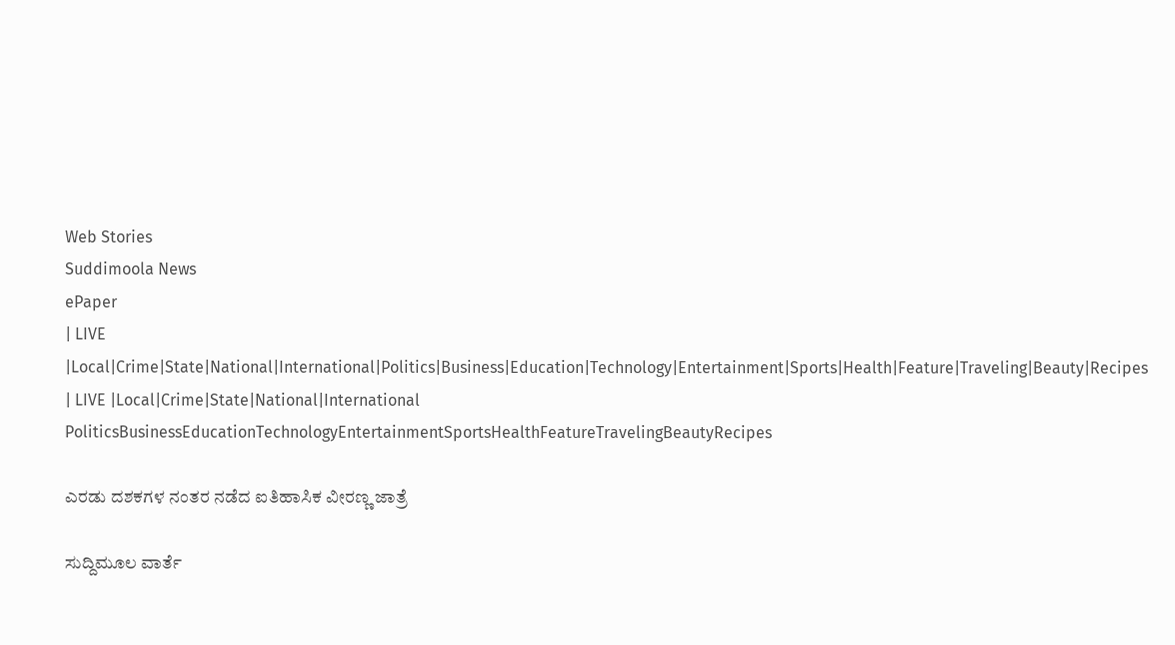Web Stories
Suddimoola News
ePaper
| LIVE |Local|Crime|State|National|International|Politics|Business|Education|Technology|Entertainment|Sports|Health|Feature|Traveling|Beauty|Recipes
| LIVE |Local|Crime|State|National|International
PoliticsBusinessEducationTechnologyEntertainmentSportsHealthFeatureTravelingBeautyRecipes

ಎರಡು ದಶಕಗಳ ನಂತರ ನಡೆದ ಐತಿಹಾಸಿಕ ವೀರಣ್ಣ ಜಾತ್ರೆ

ಸುದ್ದಿಮೂಲ ವಾರ್ತೆ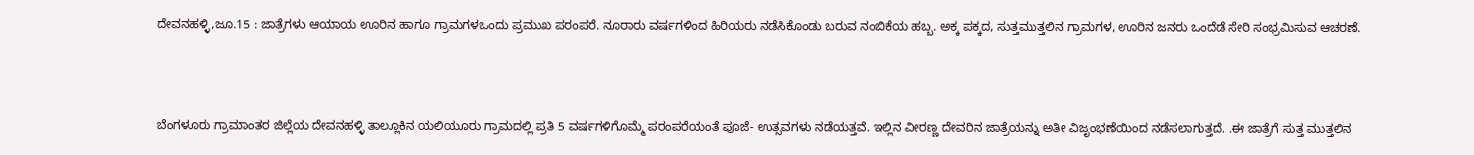ದೇವನಹಳ್ಳಿ,ಜೂ.15 : ಜಾತ್ರೆಗಳು ಆಯಾಯ ಊರಿನ ಹಾಗೂ ಗ್ರಾಮಗಳಒಂದು ಪ್ರಮುಖ ಪರಂಪರೆ. ನೂರಾರು ವರ್ಷಗಳಿಂದ ಹಿರಿಯರು ನಡೆಸಿಕೊಂಡು ಬರುವ ನಂಬಿಕೆಯ ಹಬ್ಬ. ಅಕ್ಕ ಪಕ್ಕದ, ಸುತ್ತಮುತ್ತಲಿನ ಗ್ರಾಮಗಳ, ಊರಿನ ಜನರು ಒಂದೆಡೆ ಸೇರಿ ಸಂಭ್ರಮಿಸುವ ಆಚರಣೆ.



ಬೆಂಗಳೂರು ಗ್ರಾಮಾಂತರ ಜಿಲ್ಲೆಯ ದೇವನಹಳ್ಳಿ ತಾಲ್ಲೂಕಿನ ಯಲಿಯೂರು ಗ್ರಾಮದಲ್ಲಿ ಪ್ರತಿ 5 ವರ್ಷಗಳಿಗೊಮ್ಮೆ ಪರಂಪರೆಯಂತೆ ಪೂಜೆ- ಉತ್ಸವಗಳು ನಡೆಯತ್ತವೆ. ಇಲ್ಲಿನ ವೀರಣ್ಣ ದೇವರಿನ ಜಾತ್ರೆಯನ್ನು ಅತೀ ವಿಜೃಂಭಣೆಯಿಂದ ನಡೆಸಲಾಗುತ್ತದೆ. .ಈ ಜಾತ್ರೆಗೆ ಸುತ್ತ ಮುತ್ತಲಿನ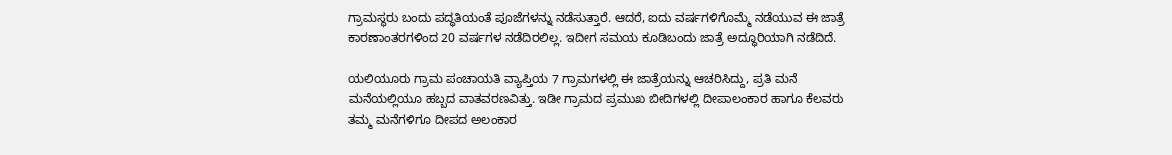ಗ್ರಾಮಸ್ಥರು ಬಂದು ಪದ್ಧತಿಯಂತೆ ಪೂಜೆಗಳನ್ನು ನಡೆಸುತ್ತಾರೆ. ಆದರೆ, ಐದು ವರ್ಷಗಳಿಗೊಮ್ಮೆ ನಡೆಯುವ ಈ ಜಾತ್ರೆ ಕಾರಣಾಂತರಗಳಿಂದ 20 ವರ್ಷಗಳ ನಡೆದಿರಲಿಲ್ಲ. ಇದೀಗ ಸಮಯ ಕೂಡಿಬಂದು ಜಾತ್ರೆ ಅದ್ಧೂರಿಯಾಗಿ ನಡೆದಿದೆ.

ಯಲಿಯೂರು ಗ್ರಾಮ ಪಂಚಾಯತಿ ವ್ಯಾಪ್ತಿಯ 7 ಗ್ರಾಮಗಳಲ್ಲಿ ಈ ಜಾತ್ರೆಯನ್ನು ಆಚರಿಸಿದ್ದು, ಪ್ರತಿ ಮನೆ ಮನೆಯಲ್ಲಿಯೂ ಹಬ್ಬದ ವಾತವರಣವಿತ್ತು. ಇಡೀ ಗ್ರಾಮದ ಪ್ರಮುಖ ಬೀದಿಗಳಲ್ಲಿ ದೀಪಾಲಂಕಾರ ಹಾಗೂ ಕೆಲವರು ತಮ್ಮ ಮನೆಗಳಿಗೂ ದೀಪದ ಅಲಂಕಾರ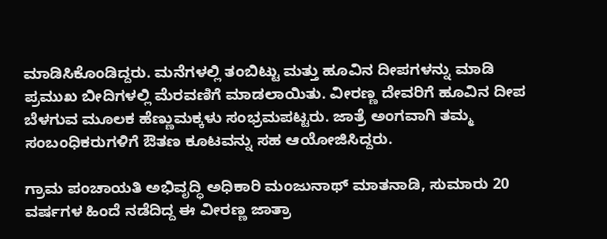ಮಾಡಿಸಿಕೊಂಡಿದ್ದರು. ಮನೆಗಳಲ್ಲಿ ತಂಬಿಟ್ಟು ಮತ್ತು ಹೂವಿನ ದೀಪಗಳನ್ನು ಮಾಡಿ ಪ್ರಮುಖ ಬೀದಿಗಳಲ್ಲಿ ಮೆರವಣಿಗೆ ಮಾಡಲಾಯಿತು. ವೀರಣ್ಣ ದೇವರಿಗೆ ಹೂವಿನ ದೀಪ ಬೆಳಗುವ ಮೂಲಕ ಹೆಣ್ಣುಮಕ್ಕಳು ಸಂಭ್ರಮಪಟ್ಟರು. ಜಾತ್ರೆ ಅಂಗವಾಗಿ ತಮ್ಮ ಸಂಬಂಧಿಕರುಗಳಿಗೆ ಔತಣ ಕೂಟವನ್ನು ಸಹ ಆಯೋಜಿಸಿದ್ದರು.

ಗ್ರಾಮ ಪಂಚಾಯತಿ ಅಭಿವೃದ್ಧಿ ಅಧಿಕಾರಿ ಮಂಜುನಾಥ್ ಮಾತನಾಡಿ, ಸುಮಾರು 20 ವರ್ಷಗಳ ಹಿಂದೆ ನಡೆದಿದ್ದ ಈ ವೀರಣ್ಣ ಜಾತ್ರಾ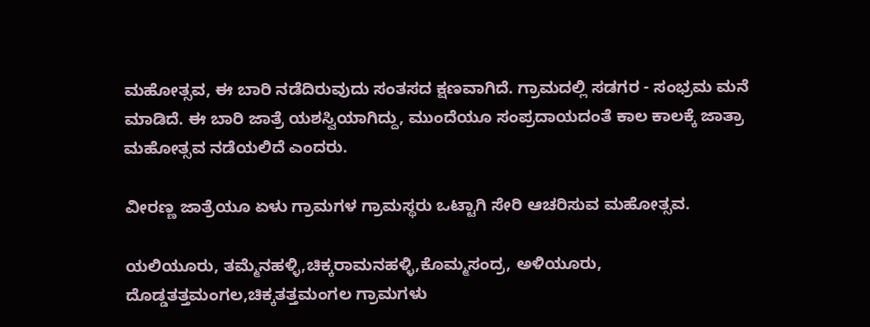ಮಹೋತ್ಸವ, ಈ ಬಾರಿ ನಡೆದಿರುವುದು ಸಂತಸದ ಕ್ಷಣವಾಗಿದೆ. ಗ್ರಾಮದಲ್ಲಿ ಸಡಗರ - ಸಂಭ್ರಮ ಮನೆ ಮಾಡಿದೆ. ಈ ಬಾರಿ ಜಾತ್ರೆ ಯಶಸ್ವಿಯಾಗಿದ್ದು, ಮುಂದೆಯೂ ಸಂಪ್ರದಾಯದಂತೆ ಕಾಲ ಕಾಲಕ್ಕೆ ಜಾತ್ರಾ ಮಹೋತ್ಸವ ನಡೆಯಲಿದೆ ಎಂದರು.

ವೀರಣ್ಣ ಜಾತ್ರೆಯೂ ಏಳು ಗ್ರಾಮಗಳ ಗ್ರಾಮಸ್ಥರು ಒಟ್ಟಾಗಿ ಸೇರಿ ಆಚರಿಸುವ ಮಹೋತ್ಸವ.

ಯಲಿಯೂರು, ತಮ್ಮೆನಹಳ್ಳಿ,ಚಿಕ್ಕರಾಮನಹಳ್ಳಿ,ಕೊಮ್ಮಸಂದ್ರ, ಅಳಿಯೂರು, ದೊಡ್ಡತತ್ತಮಂಗಲ,ಚಿಕ್ಕತತ್ತಮಂಗಲ ಗ್ರಾಮಗಳು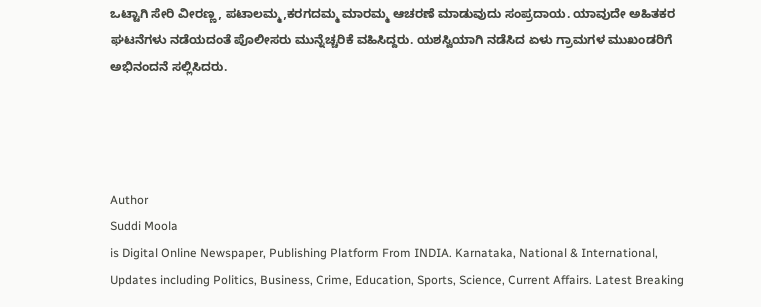ಒಟ್ಟಾಗಿ ಸೇರಿ ವೀರಣ್ಣ, ಪಟಾಲಮ್ಮ,ಕರಗದಮ್ಮ ಮಾರಮ್ಮ ಆಚರಣೆ ಮಾಡುವುದು ಸಂಪ್ರದಾಯ. ಯಾವುದೇ ಅಹಿತಕರ ಘಟನೆಗಳು ನಡೆಯದಂತೆ ಪೊಲೀಸರು ಮುನ್ನೆಚ್ಚರಿಕೆ ವಹಿಸಿದ್ದರು. ಯಶಸ್ವಿಯಾಗಿ ನಡೆಸಿದ ಏಳು ಗ್ರಾಮಗಳ ಮುಖಂಡರಿಗೆ ಅಭಿನಂದನೆ ಸಲ್ಲಿಸಿದರು.




Author
Suddi Moola
is Digital Online Newspaper, Publishing Platform From INDIA. Karnataka, National & International, Updates including Politics, Business, Crime, Education, Sports, Science, Current Affairs. Latest Breaking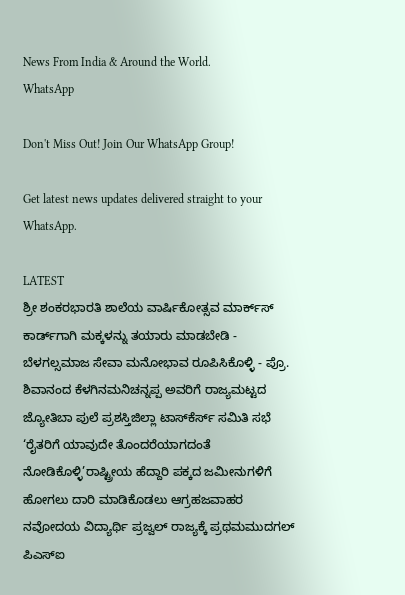News From India & Around the World.
WhatsApp

Don't Miss Out! Join Our WhatsApp Group!

Get latest news updates delivered straight to your WhatsApp.

LATEST
ಶ್ರೀ ಶಂಕರಭಾರತಿ ಶಾಲೆಯ ವಾರ್ಷಿಕೋತ್ಸವ ಮಾರ್ಕ್‌ಸ್‌ ಕಾರ್ಡ್‌ಗಾಗಿ ಮಕ್ಕಳನ್ನು ತಯಾರು ಮಾಡಬೇಡಿ - ಬೆಳಗಲ್ಸಮಾಜ ಸೇವಾ ಮನೋಭಾವ ರೂಪಿಸಿಕೊಳ್ಳಿ - ಪ್ರೊ. ಶಿವಾನಂದ ಕೆಳಗಿನಮನಿಚನ್ನಪ್ಪ ಅವರಿಗೆ ರಾಜ್ಯಮಟ್ಟದ ಜ್ಯೋತಿಬಾ ಪುಲೆ ಪ್ರಶಸ್ತಿಜಿಲ್ಲಾ ಟಾಸ್‌‌ಕೆರ್ಸ್ ಸಮಿತಿ ಸಭೆ ‘ರೈತರಿಗೆ ಯಾವುದೇ ತೊಂದರೆಯಾಗದಂತೆ ನೋಡಿಕೊಳ್ಳಿ’ರಾಷ್ಟ್ರೀಯ ಹೆದ್ದಾರಿ ಪಕ್ಕದ ಜಮೀನುಗಳಿಗೆ ಹೋಗಲು ದಾರಿ ಮಾಡಿಕೊಡಲು ಆಗ್ರಹಜವಾಹರ ನವೋದಯ ವಿದ್ಯಾರ್ಥಿ ಪ್ರಜ್ವಲ್ ರಾಜ್ಯಕ್ಕೆ ಪ್ರಥಮಮುದಗಲ್ ಪಿಎಸ್‌ಐ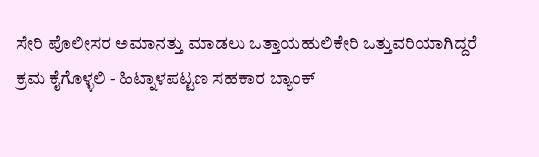ಸೇರಿ ಪೊಲೀಸರ ಅಮಾನತ್ತು ಮಾಡಲು ಒತ್ತಾಯಹುಲಿಕೇರಿ ಒತ್ತುವರಿಯಾಗಿದ್ದರೆ ಕ್ರಮ ಕೈಗೊಳ್ಳಲಿ - ಹಿಟ್ನಾಳಪಟ್ಟಣ ಸಹಕಾರ ಬ್ಯಾಂಕ್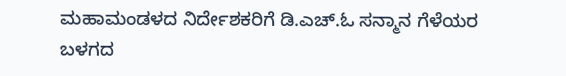ಮಹಾಮಂಡಳದ ನಿರ್ದೇಶಕರಿಗೆ ಡಿ.ಎಚ್.ಓ ಸನ್ಮಾನ ಗೆಳೆಯರ ಬಳಗದ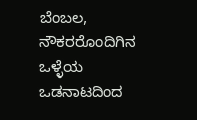ಬೆಂಬಲ, ನೌಕರರೊಂದಿಗಿನ ಒಳ್ಳೆಯ ಒಡನಾಟದಿಂದ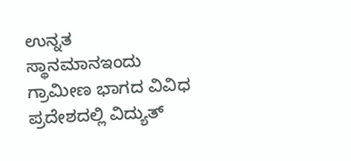ಉನ್ನತ ಸ್ಥಾನಮಾನಇಂದು ಗ್ರಾಮೀಣ ಭಾಗದ ವಿವಿಧ ಪ್ರದೇಶದಲ್ಲಿ ವಿದ್ಯುತ್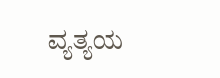ವ್ಯತ್ಯಯ